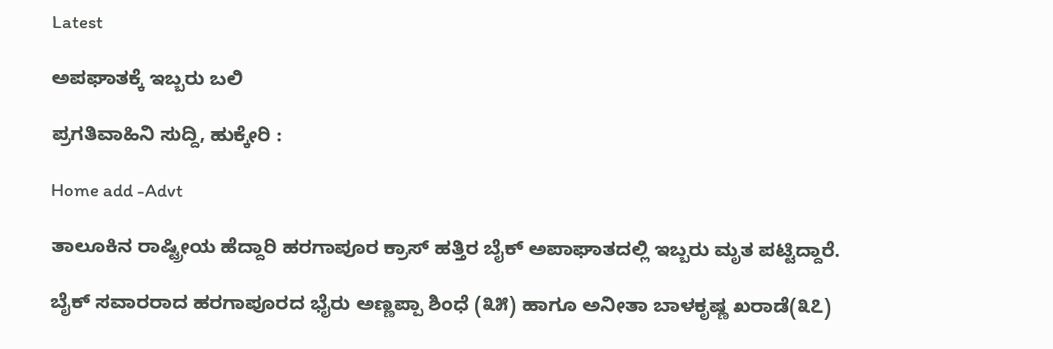Latest

ಅಪಘಾತಕ್ಕೆ ಇಬ್ಬರು ಬಲಿ

ಪ್ರಗತಿವಾಹಿನಿ ಸುದ್ದಿ, ಹುಕ್ಕೇರಿ :

Home add -Advt

ತಾಲೂಕಿನ ರಾಷ್ಟ್ರೀಯ ಹೆದ್ದಾರಿ ಹರಗಾಪೂರ ಕ್ರಾಸ್ ಹತ್ತಿರ ಬೈಕ್ ಅಪಾಘಾತದಲ್ಲಿ ಇಬ್ಬರು ಮೃತ ಪಟ್ಟಿದ್ದಾರೆ.

ಬೈಕ್ ಸವಾರರಾದ ಹರಗಾಪೂರದ ಭೈರು ಅಣ್ಣಪ್ಪಾ ಶಿಂಧೆ (೩೫) ಹಾಗೂ ಅನೀತಾ ಬಾಳಕೃಷ್ಣ ಖರಾಡೆ(೩೭)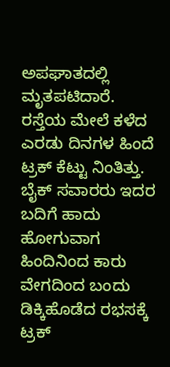ಅಪಘಾತದಲ್ಲಿ ಮೃತಪಟಿದಾರೆ.
ರಸ್ತೆಯ ಮೇಲೆ ಕಳೆದ ಎರಡು ದಿನಗಳ ಹಿಂದೆ ಟ್ರಕ್ ಕೆಟ್ಟು ನಿಂತಿತ್ತು. ಬೈಕ್ ಸವಾರರು ಇದರ ಬದಿಗೆ ಹಾದು ಹೋಗುವಾಗ ಹಿಂದಿನಿಂದ ಕಾರು ವೇಗದಿಂದ ಬಂದು ಡಿಕ್ಕಿಹೊಡೆದ ರಭಸಕ್ಕೆ ಟ್ರಕ್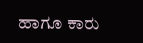ಹಾಗೂ ಕಾರು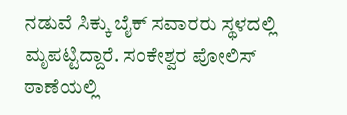ನಡುವೆ ಸಿಕ್ಕು ಬೈಕ್ ಸವಾರರು ಸ್ಥಳದಲ್ಲಿ ಮೃಪಟ್ಟಿದ್ದಾರೆ. ಸಂಕೇಶ್ವರ ಪೋಲಿಸ್ ಠಾಣೆಯಲ್ಲಿ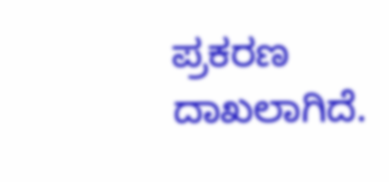ಪ್ರಕರಣ ದಾಖಲಾಗಿದೆ.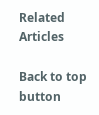Related Articles

Back to top button